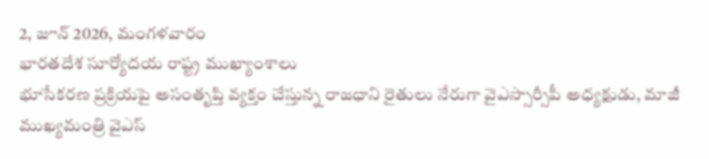2, జూన్ 2026, మంగళవారం
భారతదేశ సూర్యోదయ రాష్ట్ర ముఖ్యాంశాలు
భూసేకరణ ప్రక్రియపై అసంతృప్తి వ్యక్తం చేస్తున్న రాజధాని రైతులు నేరుగా వైఎస్సార్సీపీ అధ్యక్షుడు, మాజీ ముఖ్యమంత్రి వైఎస్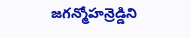జగన్మోహన్రెడ్డిని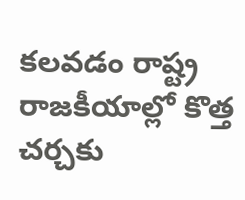కలవడం రాష్ట్ర రాజకీయాల్లో కొత్త చర్చకు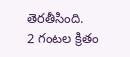తెరతీసింది.
2 గంటల క్రితం